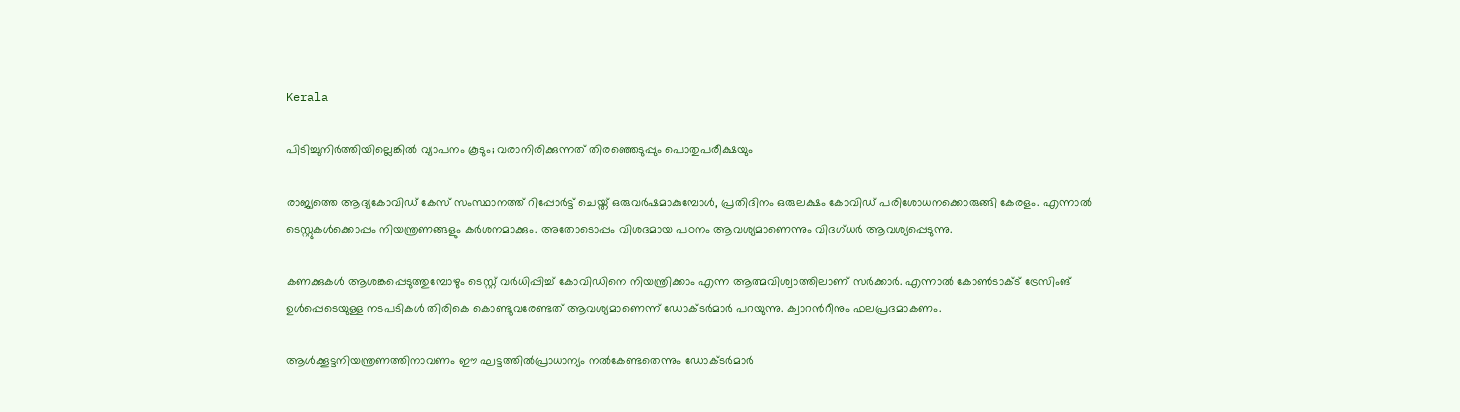Kerala

പിടിച്ചുനിർത്തിയില്ലെങ്കിൽ വ്യാപനം കൂടും; വരാനിരിക്കുന്നത് തിരഞ്ഞെടുപ്പും പൊതുപരീക്ഷയും

രാജ്യത്തെ ആദ്യകോവിഡ് കേസ് സംസ്ഥാനത്ത് റിപ്പോര്‍ട്ട് ചെയ്ത് ഒരുവര്‍ഷമാകുമ്പോള്‍, പ്രതിദിനം ഒരുലക്ഷം കോവിഡ് പരിശോധനക്കൊരുങ്ങി കേരളം. എന്നാല്‍ ടെസ്റ്റുകള്‍ക്കൊപ്പം നിയന്ത്രണങ്ങളും കര്‍ശനമാക്കും. അതോടൊപ്പം വിശദമായ പഠനം ആവശ്യമാണെന്നും വിദഗ്ധര്‍ ആവശ്യപ്പെടുന്നു.

കണക്കുകള്‍ ആശങ്കപ്പെടുത്തുമ്പോഴും ടെസ്റ്റ് വര്‍ധിപ്പിച്ച് കോവിഡിനെ നിയന്ത്രിക്കാം എന്ന ആത്മവിശ്വാത്തിലാണ് സര്‍ക്കാര്‍. എന്നാല്‍ കോണ്‍ടാക്ട് ട്രേസിംങ് ഉള്‍പ്പെടെയുള്ള നടപടികള്‍ തിരികെ കൊണ്ടുവരേണ്ടത് ആവശ്യമാണെന്ന് ഡോക്ടര്‍മാര്‍ പറയുന്നു. ക്വാറന്‍റീനും ഫലപ്രദമാകണം.

ആള്‍ക്കൂട്ടനിയന്ത്രണത്തിനാവണം ഈ ഘട്ടത്തില്‍പ്രാധാന്യം നല്‍കേണ്ടതെന്നും ഡോക്ടര്‍മാര്‍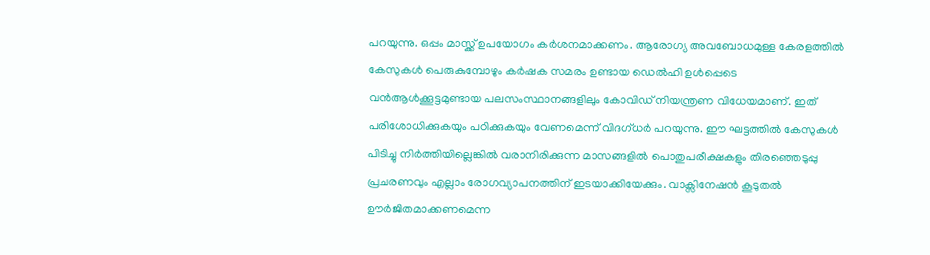പറയുന്നു. ഒപ്പം മാസ്ക്ക് ഉപയോഗം കര്‍ശനമാക്കണം. ആരോഗ്യ അവബോധമുള്ള കേരളത്തില്‍ കേസുകള്‍ പെരുകുമ്പോഴും കര്‍ഷക സമരം ഉണ്ടായ ഡെല്‍ഹി ഉള്‍പ്പെടെ വന്‍ആള്‍ക്കൂട്ടമുണ്ടായ പലസംസ്ഥാനങ്ങളിലും കോവിഡ് നിയന്ത്രണ വിധേയമാണ്. ഇത് പരിശോധിക്കുകയും പഠിക്കുകയും വേണമെന്ന് വിദഗ്ധര്‍ പറയുന്നു. ഈ ഘട്ടത്തില്‍ കേസുകള്‍ പിടിച്ചു നിർത്തിയില്ലെങ്കില്‍ വരാനിരിക്കുന്ന മാസങ്ങളില്‍ പൊതുപരീക്ഷകളും തിരഞ്ഞെടുപ്പു പ്രചരണവും എല്ലാം രോഗവ്യാപനത്തിന് ഇടയാക്കിയേക്കും. വാക്സിനേഷന്‍ കൂടുതല്‍ ഊര്‍ജിതമാക്കണമെന്ന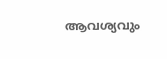ആവശ്യവും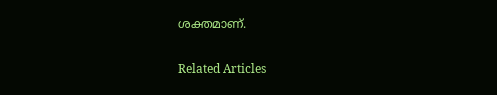ശക്തമാണ്.

Related Articles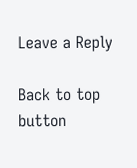Leave a Reply

Back to top button